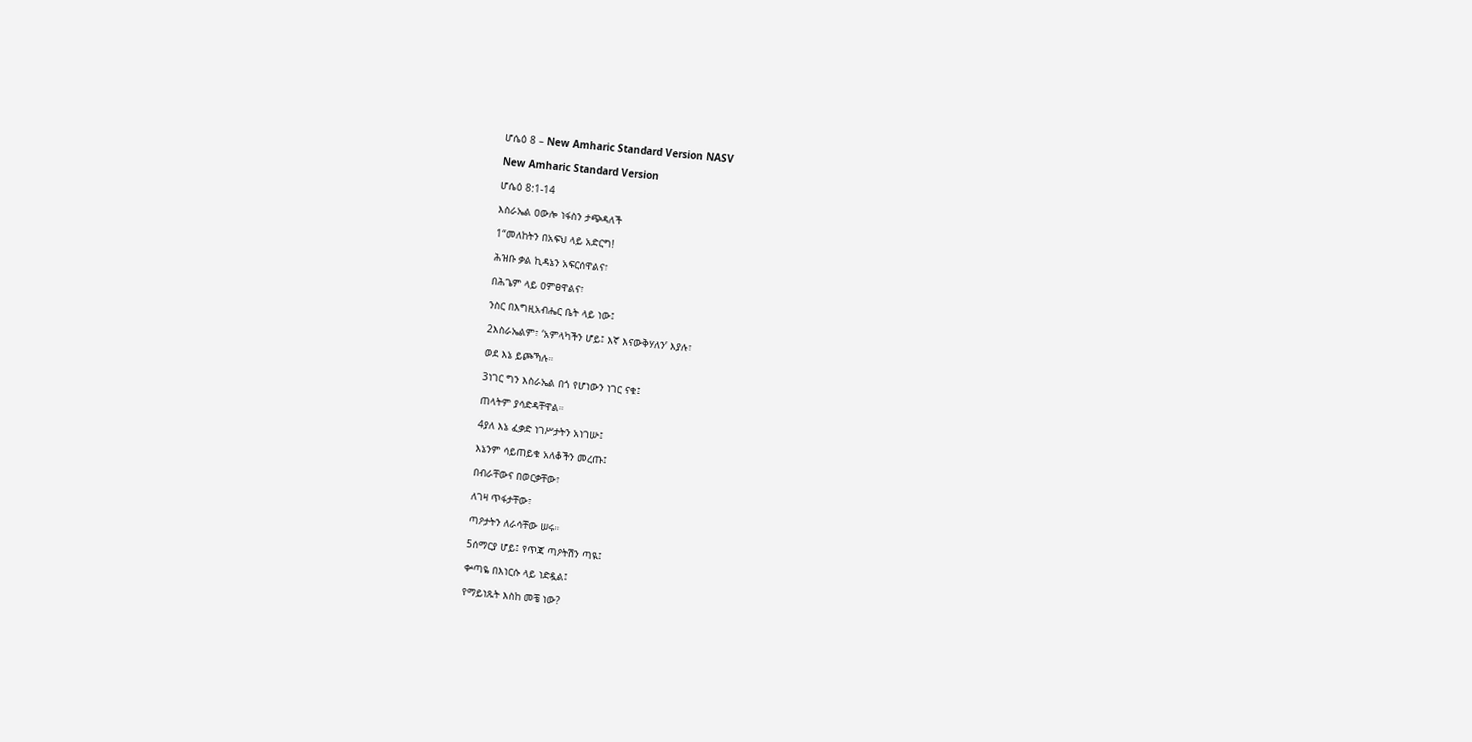ሆሴዕ 8 – New Amharic Standard Version NASV

New Amharic Standard Version

ሆሴዕ 8:1-14

እስራኤል ዐውሎ ነፋስን ታጭዳለች

1“መለከትን በአፍህ ላይ አድርግ!

ሕዝቡ ቃል ኪዳኔን አፍርሰዋልና፣

በሕጌም ላይ ዐምፀዋልና፣

ንስር በእግዚአብሔር ቤት ላይ ነው፤

2እስራኤልም፣ ‘አምላካችን ሆይ፤ እኛ እናውቅሃለን’ እያሉ፣

ወደ እኔ ይጮኻሉ።

3ነገር ግን እስራኤል በጎ የሆነውን ነገር ናቁ፤

ጠላትም ያሳድዳቸዋል።

4ያለ እኔ ፈቃድ ነገሥታትን አነገሡ፤

እኔንም ሳይጠይቁ አለቆችን መረጡ፤

በብራቸውና በወርቃቸው፣

ለገዛ ጥፋታቸው፣

ጣዖታትን ለራሳቸው ሠሩ።

5ሰማርያ ሆይ፤ የጥጃ ጣዖትሽን ጣዪ፤

ቍጣዬ በእነርሱ ላይ ነድዷል፤

የማይነጹት እስከ መቼ ነው?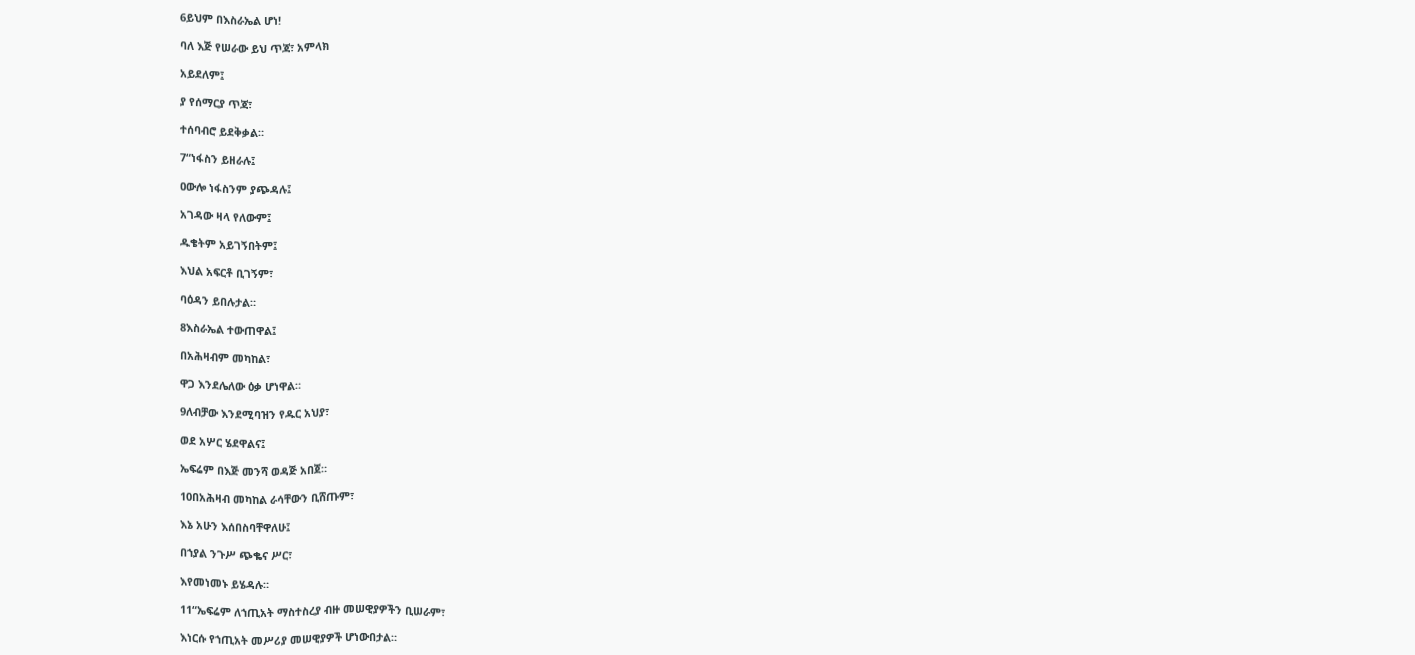6ይህም በእስራኤል ሆነ!

ባለ እጅ የሠራው ይህ ጥጃ፣ አምላክ

አይደለም፤

ያ የሰማርያ ጥጃ፣

ተሰባብሮ ይደቅቃል።

7“ነፋስን ይዘራሉ፤

ዐውሎ ነፋስንም ያጭዳሉ፤

አገዳው ዛላ የለውም፤

ዱቄትም አይገኝበትም፤

እህል አፍርቶ ቢገኝም፣

ባዕዳን ይበሉታል።

8እስራኤል ተውጠዋል፤

በአሕዛብም መካከል፣

ዋጋ እንደሌለው ዕቃ ሆነዋል።

9ለብቻው እንደሚባዝን የዱር አህያ፣

ወደ አሦር ሄደዋልና፤

ኤፍሬም በእጅ መንሻ ወዳጅ አበጀ።

10በአሕዛብ መካከል ራሳቸውን ቢሸጡም፣

እኔ አሁን እሰበስባቸዋለሁ፤

በኀያል ንጉሥ ጭቈና ሥር፣

እየመነመኑ ይሄዳሉ።

11“ኤፍሬም ለኀጢአት ማስተስረያ ብዙ መሠዊያዎችን ቢሠራም፣

እነርሱ የኀጢአት መሥሪያ መሠዊያዎች ሆነውበታል።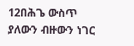12በሕጌ ውስጥ ያለውን ብዙውን ነገር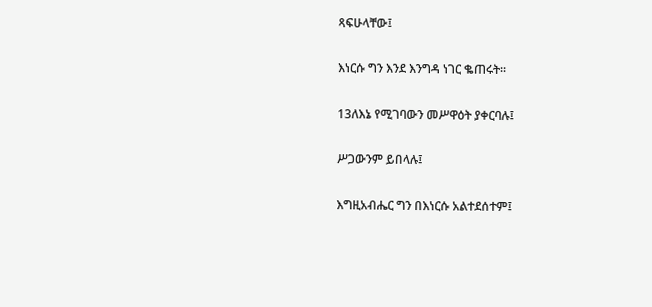ጻፍሁላቸው፤

እነርሱ ግን እንደ እንግዳ ነገር ቈጠሩት።

13ለእኔ የሚገባውን መሥዋዕት ያቀርባሉ፤

ሥጋውንም ይበላሉ፤

እግዚአብሔር ግን በእነርሱ አልተደሰተም፤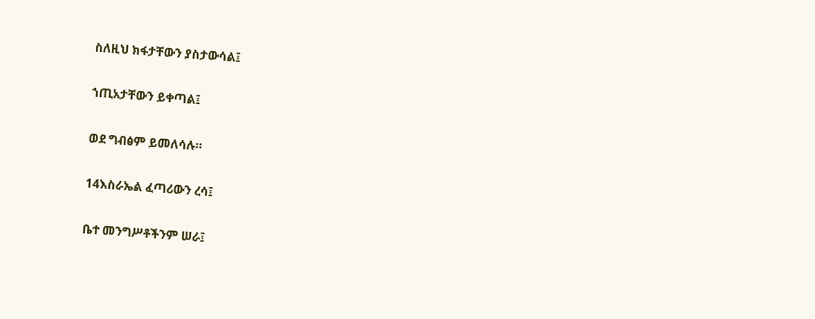ስለዚህ ክፋታቸውን ያስታውሳል፤

ኀጢአታቸውን ይቀጣል፤

ወደ ግብፅም ይመለሳሉ።

14እስራኤል ፈጣሪውን ረሳ፤

ቤተ መንግሥቶችንም ሠራ፤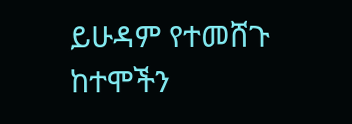ይሁዳም የተመሸጉ ከተሞችን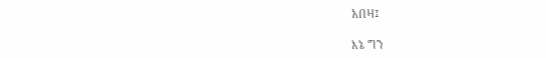አበዛ፤

እኔ ግን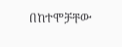በከተሞቻቸው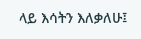ላይ እሳትን እለቃለሁ፤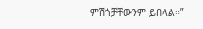ምሽጎቻቸውንም ይበላል።”